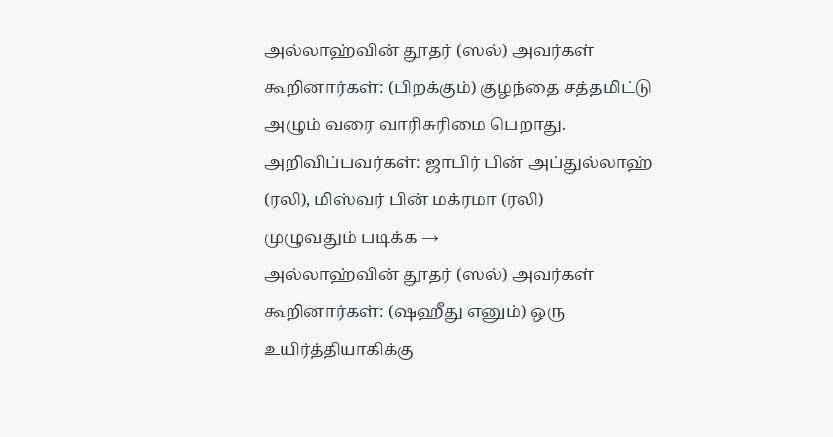அல்லாஹ்வின் தூதர் (ஸல்) அவர்கள் கூறினார்கள்: (பிறக்கும்) குழந்தை சத்தமிட்டு அழும் வரை வாரிசுரிமை பெறாது. அறிவிப்பவர்கள்: ஜாபிர் பின் அப்துல்லாஹ் (ரலி), மிஸ்வர் பின் மக்ரமா (ரலி)
முழுவதும் படிக்க →
அல்லாஹ்வின் தூதர் (ஸல்) அவர்கள் கூறினார்கள்: (ஷஹீது எனும்) ஒரு உயிர்த்தியாகிக்கு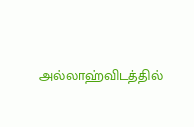அல்லாஹ்விடத்தில்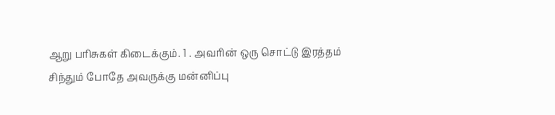ஆறு பரிசுகள் கிடைக்கும். 1 . அவரின் ஒரு சொட்டு இரத்தம் சிந்தும் போதே அவருக்கு மன்னிப்பு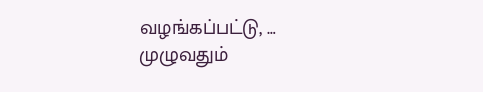வழங்கப்பட்டு, …
முழுவதும்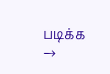படிக்க →